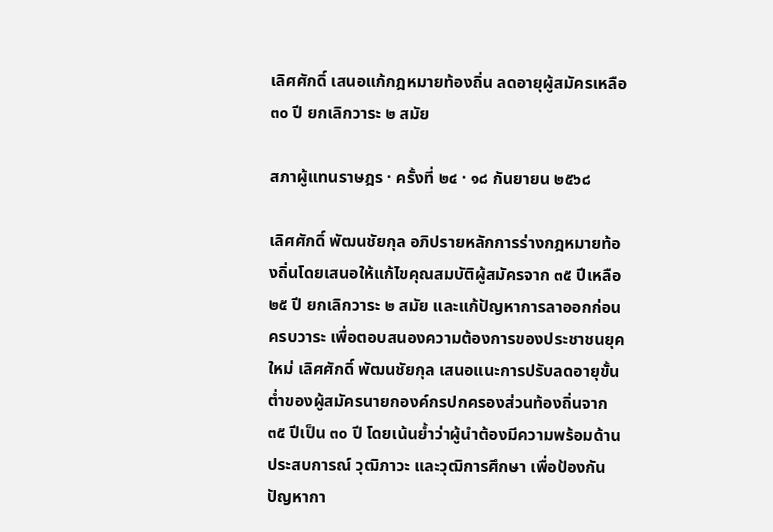เลิศศักดิ์ เสนอแก้กฎหมายท้องถิ่น ลดอายุผู้สมัครเหลือ ๓๐ ปี ยกเลิกวาระ ๒ สมัย

สภาผู้แทนราษฎร · ครั้งที่ ๒๔ · ๑๘ กันยายน ๒๕๖๘

เลิศศักดิ์ พัฒนชัยกุล อภิปรายหลักการร่างกฎหมายท้องถิ่นโดยเสนอให้แก้ไขคุณสมบัติผู้สมัครจาก ๓๕ ปีเหลือ ๒๕ ปี ยกเลิกวาระ ๒ สมัย และแก้ปัญหาการลาออกก่อนครบวาระ เพื่อตอบสนองความต้องการของประชาชนยุคใหม่ เลิศศักดิ์ พัฒนชัยกุล เสนอแนะการปรับลดอายุขั้นต่ำของผู้สมัครนายกองค์กรปกครองส่วนท้องถิ่นจาก ๓๕ ปีเป็น ๓๐ ปี โดยเน้นย้ำว่าผู้นำต้องมีความพร้อมด้านประสบการณ์ วุฒิภาวะ และวุฒิการศึกษา เพื่อป้องกันปัญหากา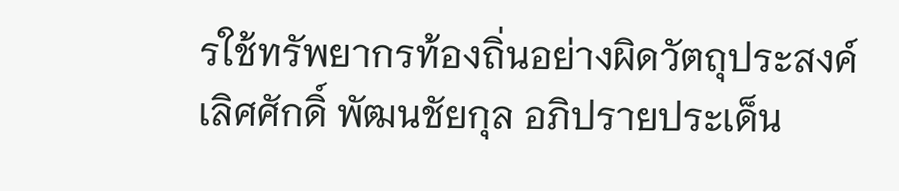รใช้ทรัพยากรท้องถิ่นอย่างผิดวัตถุประสงค์ เลิศศักดิ์ พัฒนชัยกุล อภิปรายประเด็น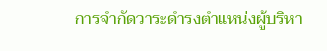การจำกัดวาระดำรงตำแหน่งผู้บริหา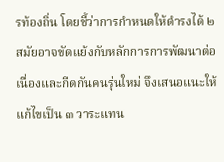รท้องถิ่น โดยชี้ว่าการกำหนดให้ดำรงได้ ๒ สมัยอาจขัดแย้งกับหลักการการพัฒนาต่อเนื่องและกีดกันคนรุ่นใหม่ จึงเสนอแนะให้แก้ไขเป็น ๓ วาระแทน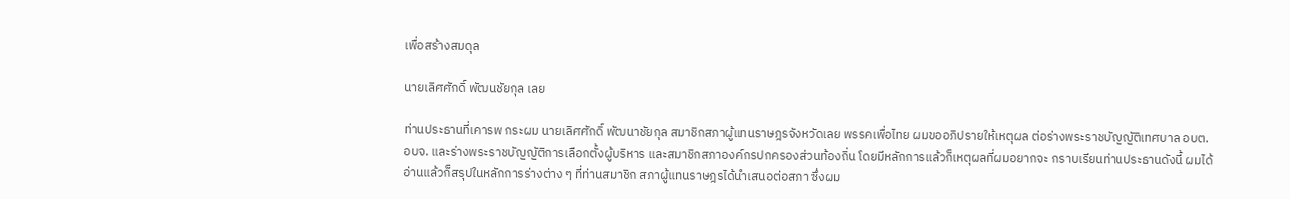เพื่อสร้างสมดุล

นายเลิศศักดิ์ พัฒนชัยกุล เลย

ท่านประธานที่เคารพ กระผม นายเลิศศักดิ์ พัฒนาชัยกุล สมาชิกสภาผู้แทนราษฎรจังหวัดเลย พรรคเพื่อไทย ผมขออภิปรายให้เหตุผล ต่อร่างพระราชบัญญัติเทศบาล อบต. อบจ. และร่างพระราชบัญญัติการเลือกตั้งผู้บริหาร และสมาชิกสภาองค์กรปกครองส่วนท้องถิ่น โดยมีหลักการแล้วก็เหตุผลที่ผมอยากจะ กราบเรียนท่านประธานดังนี้ ผมได้อ่านแล้วก็สรุปในหลักการร่างต่าง ๆ ที่ท่านสมาชิก สภาผู้แทนราษฎรได้นำเสนอต่อสภา ซึ่งผม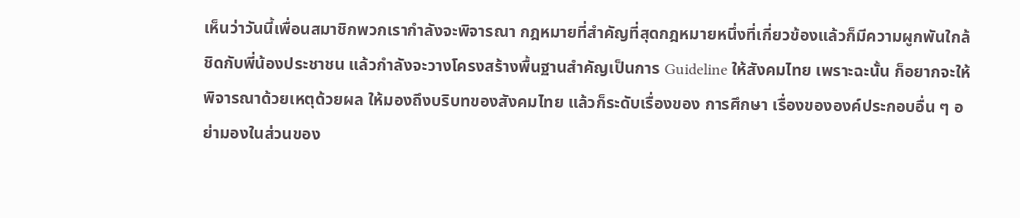เห็นว่าวันนี้เพื่อนสมาชิกพวกเรากำลังจะพิจารณา กฎหมายที่สำคัญที่สุดกฎหมายหนึ่งที่เกี่ยวข้องแล้วก็มีความผูกพันใกล้ชิดกับพี่น้องประชาชน แล้วกำลังจะวางโครงสร้างพื้นฐานสำคัญเป็นการ Guideline ให้สังคมไทย เพราะฉะนั้น ก็อยากจะให้พิจารณาด้วยเหตุด้วยผล ให้มองถึงบริบทของสังคมไทย แล้วก็ระดับเรื่องของ การศึกษา เรื่องขององค์ประกอบอื่น ๆ อย่ามองในส่วนของ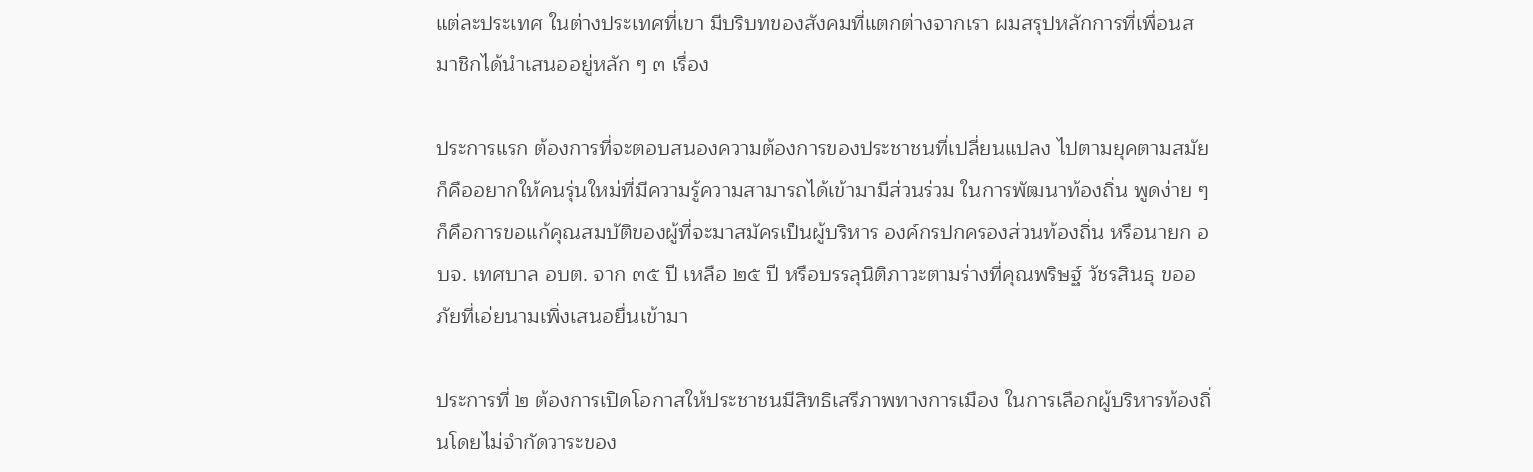แต่ละประเทศ ในต่างประเทศที่เขา มีบริบทของสังคมที่แตกต่างจากเรา ผมสรุปหลักการที่เพื่อนสมาชิกได้นำเสนออยู่หลัก ๆ ๓ เรื่อง

ประการแรก ต้องการที่จะตอบสนองความต้องการของประชาชนที่เปลี่ยนแปลง ไปตามยุคตามสมัย ก็คืออยากให้คนรุ่นใหม่ที่มีความรู้ความสามารถได้เข้ามามีส่วนร่วม ในการพัฒนาท้องถิ่น พูดง่าย ๆ ก็คือการขอแก้คุณสมบัติของผู้ที่จะมาสมัครเป็นผู้บริหาร องค์กรปกครองส่วนท้องถิ่น หรือนายก อบจ. เทศบาล อบต. จาก ๓๕ ปี เหลือ ๒๕ ปี หรือบรรลุนิติภาวะตามร่างที่คุณพริษฐ์ วัชรสินธุ ขออภัยที่เอ่ยนามเพิ่งเสนอยื่นเข้ามา

ประการที่ ๒ ต้องการเปิดโอกาสให้ประชาชนมีสิทธิเสรีภาพทางการเมือง ในการเลือกผู้บริหารท้องถิ่นโดยไม่จำกัดวาระของ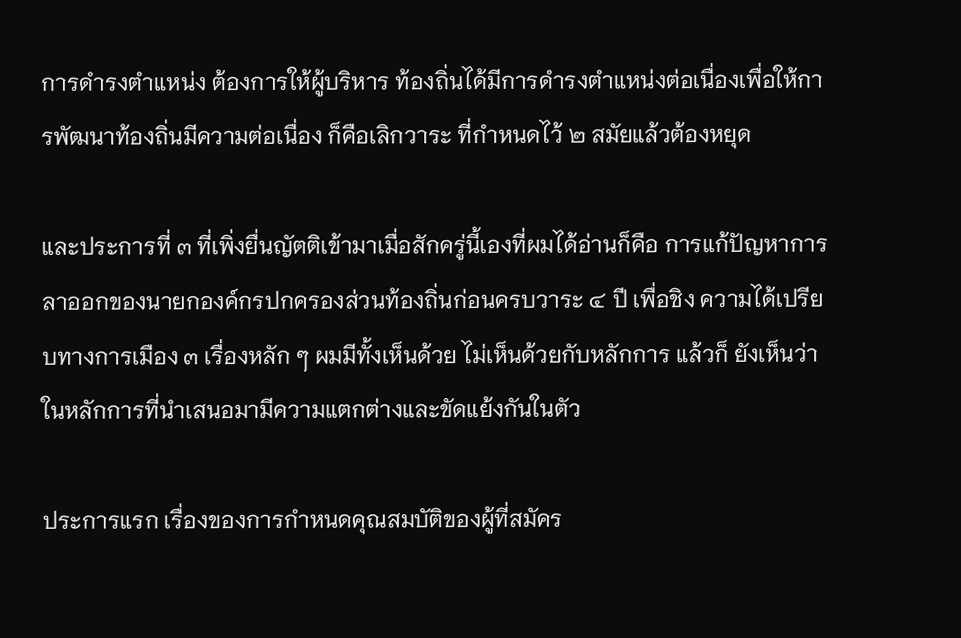การดำรงตำแหน่ง ต้องการให้ผู้บริหาร ท้องถิ่นได้มีการดำรงตำแหน่งต่อเนื่องเพื่อให้การพัฒนาท้องถิ่นมีความต่อเนื่อง ก็คือเลิกวาระ ที่กำหนดไว้ ๒ สมัยแล้วต้องหยุด

และประการที่ ๓ ที่เพิ่งยื่นญัตติเข้ามาเมื่อสักครู่นี้เองที่ผมได้อ่านก็คือ การแก้ปัญหาการลาออกของนายกองค์กรปกครองส่วนท้องถิ่นก่อนครบวาระ ๔ ปี เพื่อชิง ความได้เปรียบทางการเมือง ๓ เรื่องหลัก ๆ ผมมีทั้งเห็นด้วย ไม่เห็นด้วยกับหลักการ แล้วก็ ยังเห็นว่าในหลักการที่นำเสนอมามีความแตกต่างและขัดแย้งกันในตัว

ประการแรก เรื่องของการกำหนดคุณสมบัติของผู้ที่สมัคร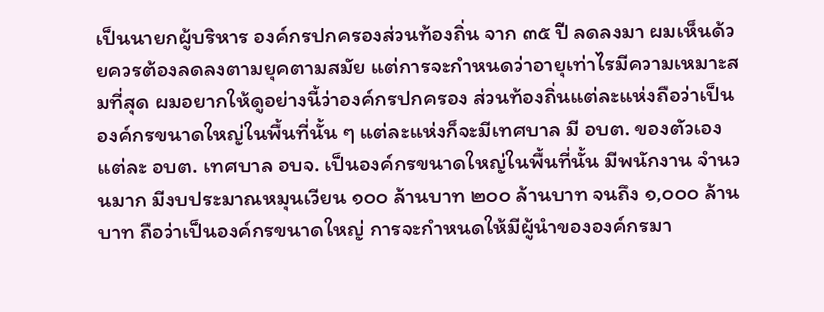เป็นนายกผู้บริหาร องค์กรปกครองส่วนท้องถิ่น จาก ๓๕ ปี ลดลงมา ผมเห็นด้วยควรต้องลดลงตามยุคตามสมัย แต่การจะกำหนดว่าอายุเท่าไรมีความเหมาะสมที่สุด ผมอยากให้ดูอย่างนี้ว่าองค์กรปกครอง ส่วนท้องถิ่นแต่ละแห่งถือว่าเป็นองค์กรขนาดใหญ่ในพื้นที่นั้น ๆ แต่ละแห่งก็จะมีเทศบาล มี อบต. ของตัวเอง แต่ละ อบต. เทศบาล อบจ. เป็นองค์กรขนาดใหญ่ในพื้นที่นั้น มีพนักงาน จำนวนมาก มีงบประมาณหมุนเวียน ๑๐๐ ล้านบาท ๒๐๐ ล้านบาท จนถึง ๑,๐๐๐ ล้านบาท ถือว่าเป็นองค์กรขนาดใหญ่ การจะกำหนดให้มีผู้นำขององค์กรมา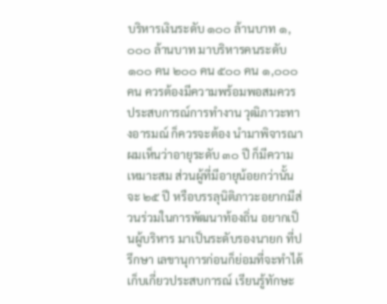บริหารเงินระดับ ๑๐๐ ล้านบาท ๑,๐๐๐ ล้านบาท มาบริหารคนระดับ ๑๐๐ คน ๒๐๐ คน ๕๐๐ คน ๑,๐๐๐ คน ควรต้องมีความพร้อมพอสมควร ประสบการณ์การทำงาน วุฒิภาวะทางอารมณ์ ก็ควรจะต้อง นำมาพิจารณา ผมเห็นว่าอายุระดับ ๓๐ ปี ก็มีความเหมาะสม ส่วนผู้ที่มีอายุน้อยกว่านั้น จะ ๒๕ ปี หรือบรรลุนิติภาวะอยากมีส่วนร่วมในการพัฒนาท้องถิ่น อยากเป็นผู้บริหาร มาเป็นระดับรองนายก ที่ปรึกษา เลขานุการก่อนก็ย่อมที่จะทำได้ เก็บเกี่ยวประสบการณ์ เรียนรู้ทักษะ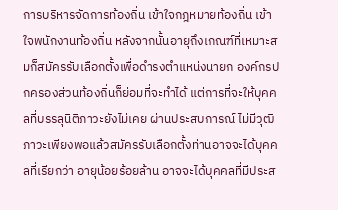การบริหารจัดการท้องถิ่น เข้าใจกฎหมายท้องถิ่น เข้าใจพนักงานท้องถิ่น หลังจากนั้นอายุถึงเกณฑ์ที่เหมาะสมก็สมัครรับเลือกตั้งเพื่อดำรงตำแหน่งนายก องค์กรปกครองส่วนท้องถิ่นก็ย่อมที่จะทำได้ แต่การที่จะให้บุคคลที่บรรลุนิติภาวะยังไม่เคย ผ่านประสบการณ์ ไม่มีวุฒิภาวะเพียงพอแล้วสมัครรับเลือกตั้งท่านอาจจะได้บุคคลที่เรียกว่า อายุน้อยร้อยล้าน อาจจะได้บุคคลที่มีประส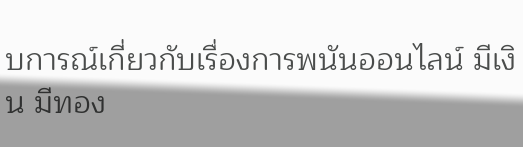บการณ์เกี่ยวกับเรื่องการพนันออนไลน์ มีเงิน มีทอง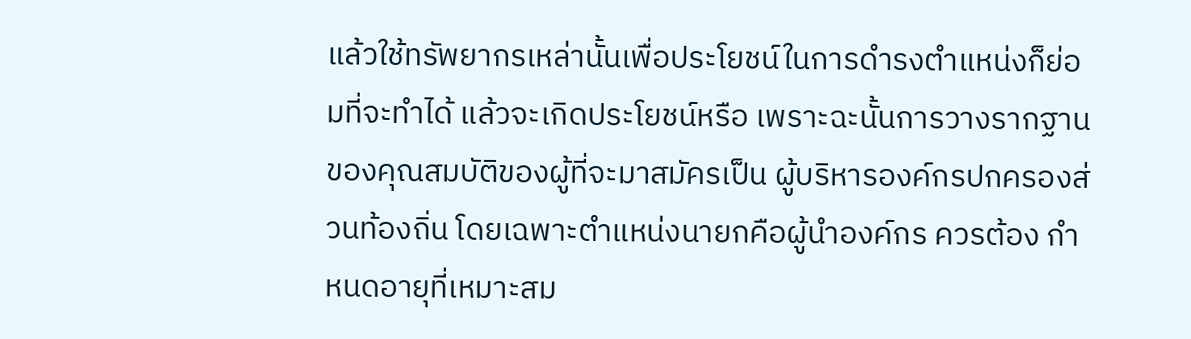แล้วใช้ทรัพยากรเหล่านั้นเพื่อประโยชน์ในการดำรงตำแหน่งก็ย่อมที่จะทำได้ แล้วจะเกิดประโยชน์หรือ เพราะฉะนั้นการวางรากฐานของคุณสมบัติของผู้ที่จะมาสมัครเป็น ผู้บริหารองค์กรปกครองส่วนท้องถิ่น โดยเฉพาะตำแหน่งนายกคือผู้นำองค์กร ควรต้อง กำหนดอายุที่เหมาะสม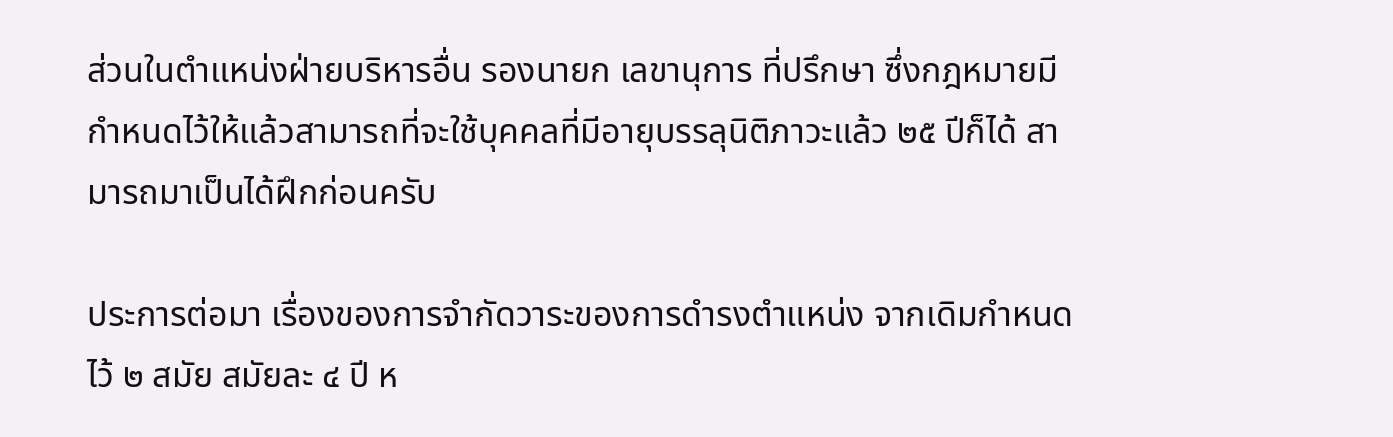ส่วนในตำแหน่งฝ่ายบริหารอื่น รองนายก เลขานุการ ที่ปรึกษา ซึ่งกฎหมายมีกำหนดไว้ให้แล้วสามารถที่จะใช้บุคคลที่มีอายุบรรลุนิติภาวะแล้ว ๒๕ ปีก็ได้ สามารถมาเป็นได้ฝึกก่อนครับ

ประการต่อมา เรื่องของการจำกัดวาระของการดำรงตำแหน่ง จากเดิมกำหนด ไว้ ๒ สมัย สมัยละ ๔ ปี ห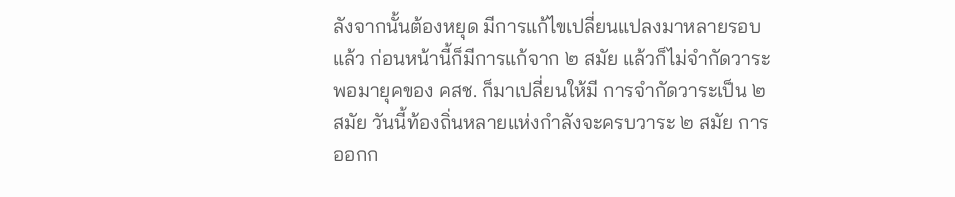ลังจากนั้นต้องหยุด มีการแก้ไขเปลี่ยนแปลงมาหลายรอบแล้ว ก่อนหน้านี้ก็มีการแก้จาก ๒ สมัย แล้วก็ไม่จำกัดวาระ พอมายุคของ คสช. ก็มาเปลี่ยนให้มี การจำกัดวาระเป็น ๒ สมัย วันนี้ท้องถิ่นหลายแห่งกำลังจะครบวาระ ๒ สมัย การออกก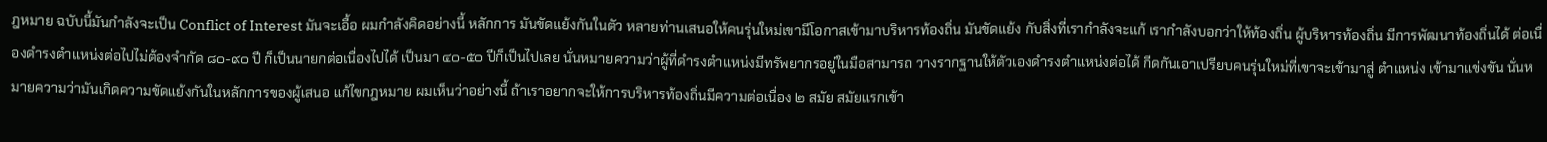ฎหมาย ฉบับนี้มันกำลังจะเป็น Conflict of Interest มันจะเอื้อ ผมกำลังคิดอย่างนี้ หลักการ มันขัดแย้งกันในตัว หลายท่านเสนอให้คนรุ่นใหม่เขามีโอกาสเข้ามาบริหารท้องถิ่น มันขัดแย้ง กับสิ่งที่เรากำลังจะแก้ เรากำลังบอกว่าให้ท้องถิ่น ผู้บริหารท้องถิ่น มีการพัฒนาท้องถิ่นได้ ต่อเนื่องดำรงตำแหน่งต่อไปไม่ต้องจำกัด ๘๐-๙๐ ปี ก็เป็นนายกต่อเนื่องไปได้ เป็นมา ๔๐-๕๐ ปีก็เป็นไปเลย นั่นหมายความว่าผู้ที่ดำรงตำแหน่งมีทรัพยากรอยู่ในมือสามารถ วางรากฐานให้ตัวเองดำรงตำแหน่งต่อได้ กีดกันเอาเปรียบคนรุ่นใหม่ที่เขาจะเข้ามาสู่ ตำแหน่ง เข้ามาแข่งขัน นั่นหมายความว่ามันเกิดความขัดแย้งกันในหลักการของผู้เสนอ แก้ไขกฎหมาย ผมเห็นว่าอย่างนี้ ถ้าเราอยากจะให้การบริหารท้องถิ่นมีความต่อเนื่อง ๒ สมัย สมัยแรกเข้า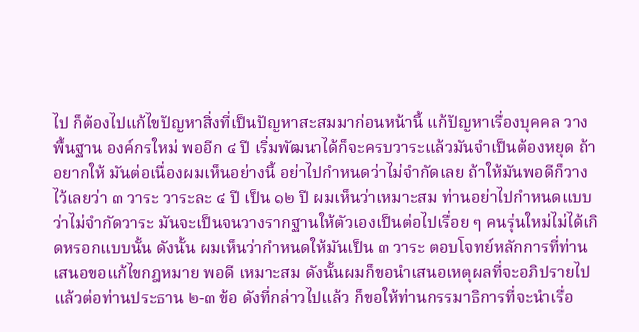ไป ก็ต้องไปแก้ไขปัญหาสิ่งที่เป็นปัญหาสะสมมาก่อนหน้านี้ แก้ปัญหาเรื่องบุคคล วางพื้นฐาน องค์กรใหม่ พออีก ๔ ปี เริ่มพัฒนาได้ก็จะครบวาระแล้วมันจำเป็นต้องหยุด ถ้าอยากให้ มันต่อเนื่องผมเห็นอย่างนี้ อย่าไปกำหนดว่าไม่จำกัดเลย ถ้าให้มันพอดีก็วางไว้เลยว่า ๓ วาระ วาระละ ๔ ปี เป็น ๑๒ ปี ผมเห็นว่าเหมาะสม ท่านอย่าไปกำหนดแบบว่าไม่จำกัดวาระ มันจะเป็นจนวางรากฐานให้ตัวเองเป็นต่อไปเรื่อย ๆ คนรุ่นใหม่ไม่ได้เกิดหรอกแบบนั้น ดังนั้น ผมเห็นว่ากำหนดให้มันเป็น ๓ วาระ ตอบโจทย์หลักการที่ท่านเสนอขอแก้ไขกฎหมาย พอดี เหมาะสม ดังนั้นผมก็ขอนำเสนอเหตุผลที่จะอภิปรายไปแล้วต่อท่านประธาน ๒-๓ ข้อ ดังที่กล่าวไปแล้ว ก็ขอให้ท่านกรรมาธิการที่จะนำเรื่อ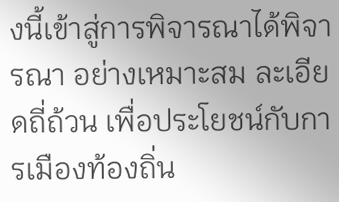งนี้เข้าสู่การพิจารณาได้พิจารณา อย่างเหมาะสม ละเอียดถี่ถ้วน เพื่อประโยชน์กับการเมืองท้องถิ่น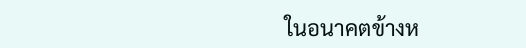ในอนาคตข้างห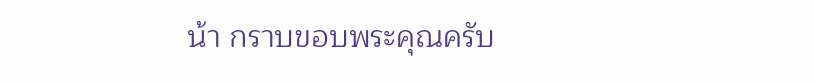น้า กราบขอบพระคุณครับ